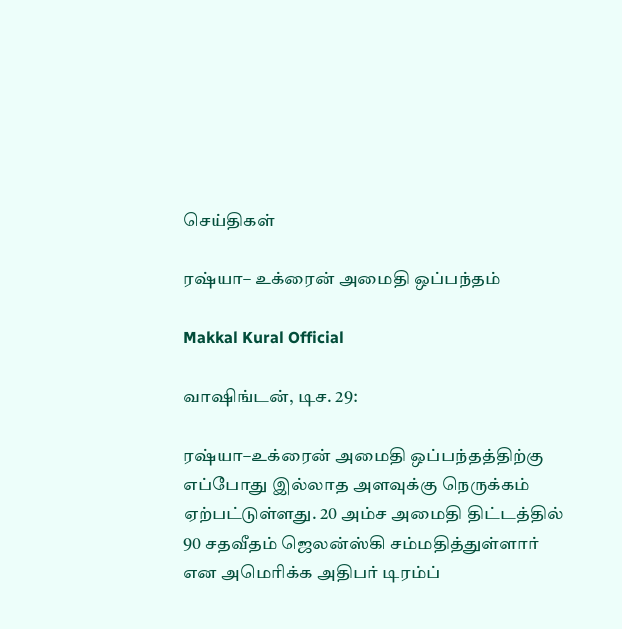செய்திகள்

ரஷ்யா– உக்ரைன் அமைதி ஒப்பந்தம்

Makkal Kural Official

வாஷிங்டன், டிச. 29:

ரஷ்யா–உக்ரைன் அமைதி ஒப்பந்தத்திற்கு எப்போது இல்லாத அளவுக்கு நெருக்கம் ஏற்பட்டுள்ளது. 20 அம்ச அமைதி திட்டத்தில் 90 சதவீதம் ஜெலன்ஸ்கி சம்மதித்துள்ளார் என அமெரிக்க அதிபர் டிரம்ப்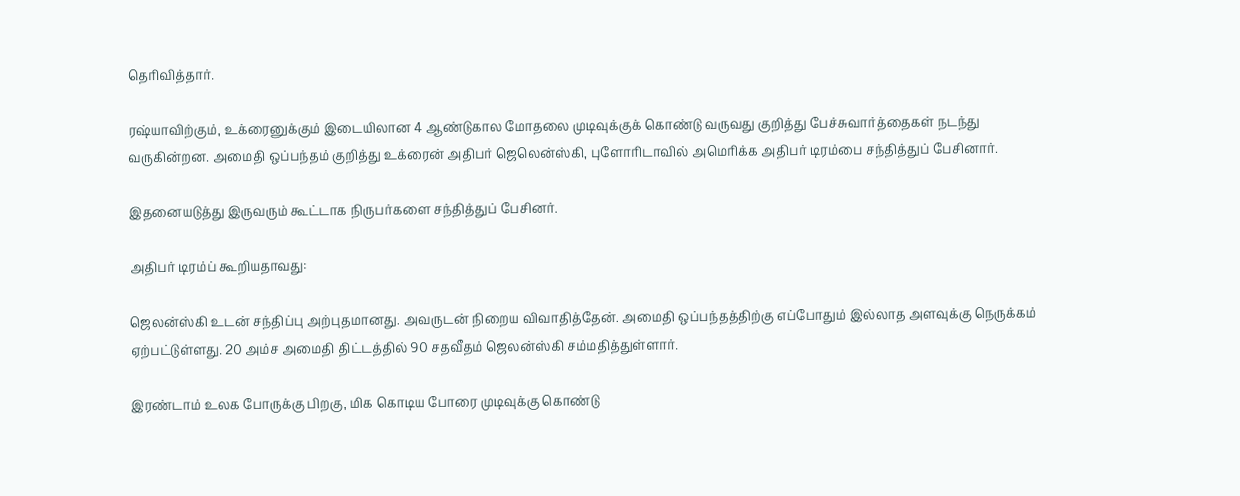தெரிவித்தார்.

ரஷ்யாவிற்கும், உக்ரைனுக்கும் இடையிலான 4 ஆண்டுகால மோதலை முடிவுக்குக் கொண்டு வருவது குறித்து பேச்சுவார்த்தைகள் நடந்து வருகின்றன. அமைதி ஒப்பந்தம் குறித்து உக்ரைன் அதிபர் ஜெலென்ஸ்கி, புளோரிடாவில் அமெரிக்க அதிபர் டிரம்பை சந்தித்துப் பேசினார்.

இதனையடுத்து இருவரும் கூட்டாக நிருபர்களை சந்தித்துப் பேசினர்.

அதிபர் டிரம்ப் கூறியதாவது:

ஜெலன்ஸ்கி உடன் சந்திப்பு அற்புதமானது. அவருடன் நிறைய விவாதித்தேன். அமைதி ஒப்பந்தத்திற்கு எப்போதும் இல்லாத அளவுக்கு நெருக்கம் ஏற்பட்டுள்ளது. 20 அம்ச அமைதி திட்டத்தில் 90 சதவீதம் ஜெலன்ஸ்கி சம்மதித்துள்ளார்.

இரண்டாம் உலக போருக்கு பிறகு, மிக கொடிய போரை முடிவுக்கு கொண்டு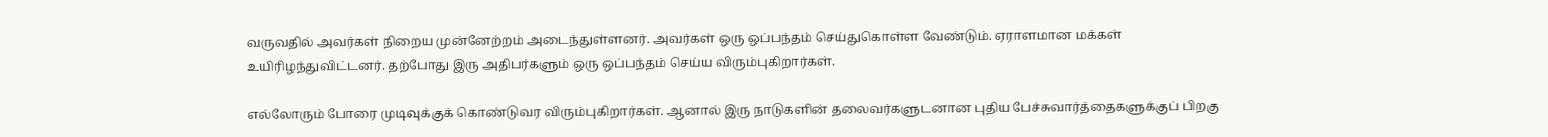வருவதில் அவர்கள் நிறைய முன்னேற்றம் அடைந்துள்ளனர். அவர்கள் ஒரு ஒப்பந்தம் செய்துகொள்ள வேண்டும். ஏராளமான மக்கள் உயிரிழந்துவிட்டனர். தற்போது இரு அதிபர்களும் ஒரு ஒப்பந்தம் செய்ய விரும்புகிறார்கள்.

எல்லோரும் போரை முடிவுக்குக் கொண்டுவர விரும்புகிறார்கள். ஆனால் இரு நாடுகளின் தலைவர்களுடனான புதிய பேச்சுவார்த்தைகளுக்குப் பிறகு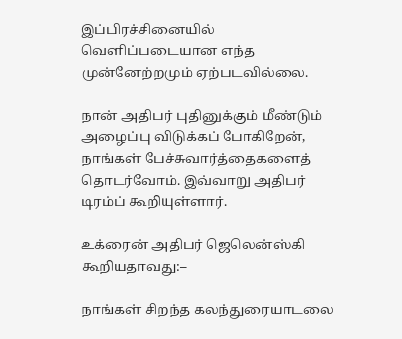இப்பிரச்சினையில் வெளிப்படையான எந்த முன்னேற்றமும் ஏற்படவில்லை.

நான் அதிபர் புதினுக்கும் மீண்டும் அழைப்பு விடுக்கப் போகிறேன், நாங்கள் பேச்சுவார்த்தைகளைத் தொடர்வோம். இவ்வாறு அதிபர் டிரம்ப் கூறியுள்ளார்.

உக்ரைன் அதிபர் ஜெலென்ஸ்கி கூறியதாவது:–

நாங்கள் சிறந்த கலந்துரையாடலை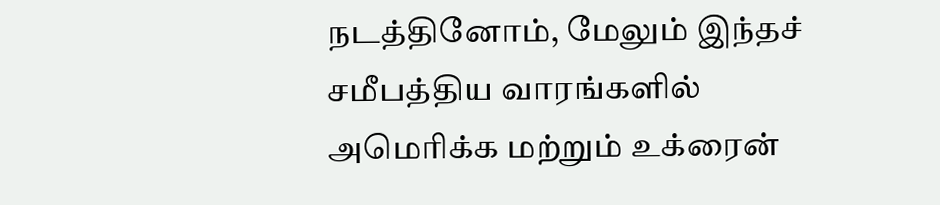நடத்தினோம், மேலும் இந்தச் சமீபத்திய வாரங்களில் அமெரிக்க மற்றும் உக்ரைன்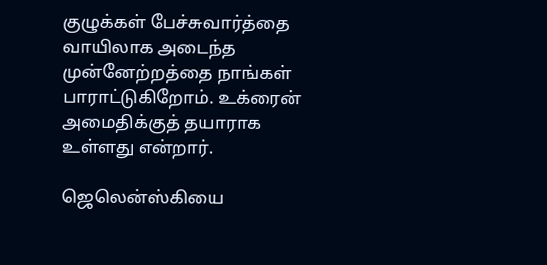குழுக்கள் பேச்சுவார்த்தை வாயிலாக அடைந்த முன்னேற்றத்தை நாங்கள் பாராட்டுகிறோம். உக்ரைன் அமைதிக்குத் தயாராக உள்ளது என்றார்.

ஜெலென்ஸ்கியை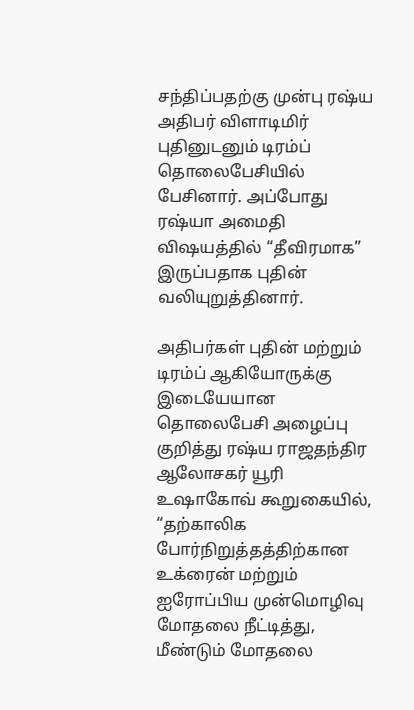சந்திப்பதற்கு முன்பு ரஷ்ய அதிபர் விளாடிமிர் புதினுடனும் டிரம்ப் தொலைபேசியில் பேசினார். அப்போது ரஷ்யா அமைதி விஷயத்தில் “தீவிரமாக” இருப்பதாக புதின் வலியுறுத்தினார்.

அதிபர்கள் புதின் மற்றும் டிரம்ப் ஆகியோருக்கு இடையேயான தொலைபேசி அழைப்பு குறித்து ரஷ்ய ராஜதந்திர ஆலோசகர் யூரி உஷாகோவ் கூறுகையில், “தற்காலிக போர்நிறுத்தத்திற்கான உக்ரைன் மற்றும் ஐரோப்பிய முன்மொழிவு மோதலை நீட்டித்து, மீண்டும் மோதலை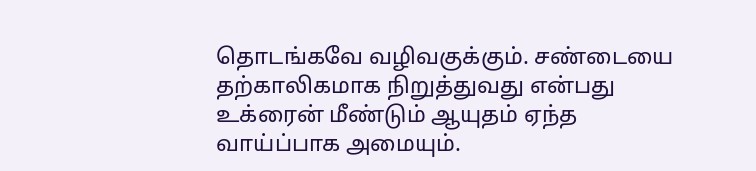தொடங்கவே வழிவகுக்கும். சண்டையை தற்காலிகமாக நிறுத்துவது என்பது உக்ரைன் மீண்டும் ஆயுதம் ஏந்த வாய்ப்பாக அமையும்.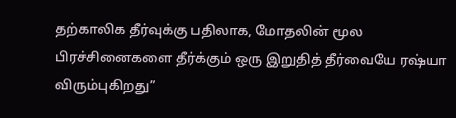தற்காலிக தீர்வுக்கு பதிலாக, மோதலின் மூல பிரச்சினைகளை தீர்க்கும் ஒரு இறுதித் தீர்வையே ரஷ்யா விரும்புகிறது”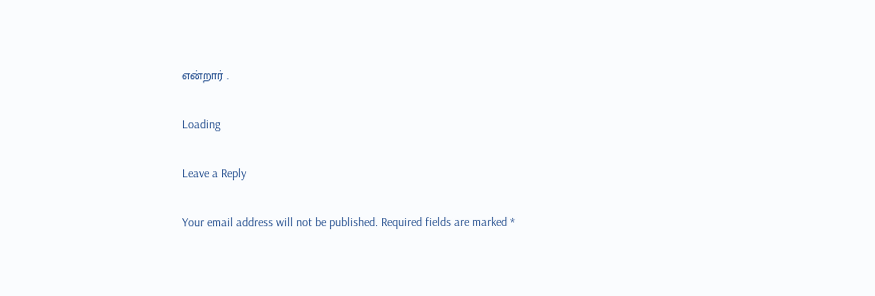என்றார் .

Loading

Leave a Reply

Your email address will not be published. Required fields are marked *